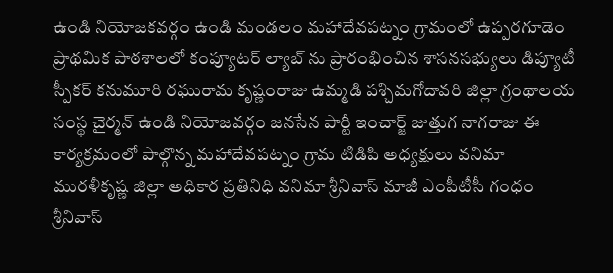ఉండి నియోజకవర్గం ఉండి మండలం మహాదేవపట్నం గ్రామంలో ఉప్పరగూడెం ప్రాథమిక పాఠశాలలో కంప్యూటర్ ల్యాబ్ ను ప్రారంభించిన శాసనసభ్యులు డిప్యూటీ స్పీకర్ కనుమూరి రఘురామ కృష్ణంరాజు ఉమ్మడి పశ్చిమగోదావరి జిల్లా గ్రంథాలయ సంస్థ చైర్మన్ ఉండి నియోజవర్గం జనసేన పార్టీ ఇంచార్జ్ జుత్తుగ నాగరాజు ఈ కార్యక్రమంలో పాల్గొన్న మహాదేవపట్నం గ్రామ టిడిపి అధ్యక్షులు వనిమా మురళీకృష్ణ జిల్లా అధికార ప్రతినిధి వనిమా శ్రీనివాస్ మాజీ ఎంపీటీసీ గంధం శ్రీనివాస్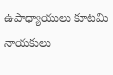ఉపాధ్యాయులు కూటమి నాయకులు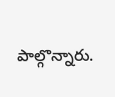పాల్గొన్నారు.